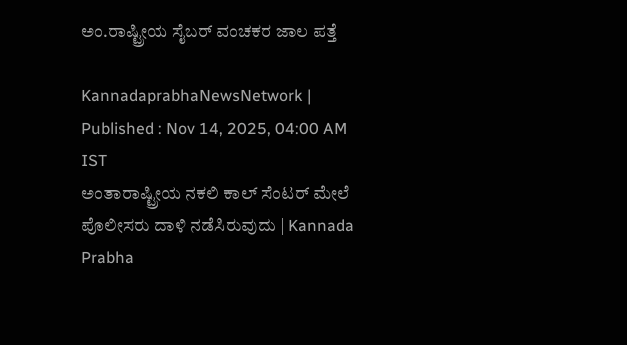ಅಂ.ರಾಷ್ಟ್ರೀಯ ಸೈಬರ್‌ ವಂಚಕರ ಜಾಲ ಪತ್ತೆ

KannadaprabhaNewsNetwork |
Published : Nov 14, 2025, 04:00 AM IST
ಅಂತಾರಾಷ್ಟ್ರೀಯ ನಕಲಿ ಕಾಲ್‌ ಸೆಂಟರ್‌ ಮೇಲೆ ಪೊಲೀಸರು ದಾಳಿ ನಡೆಸಿರುವುದು | Kannada Prabha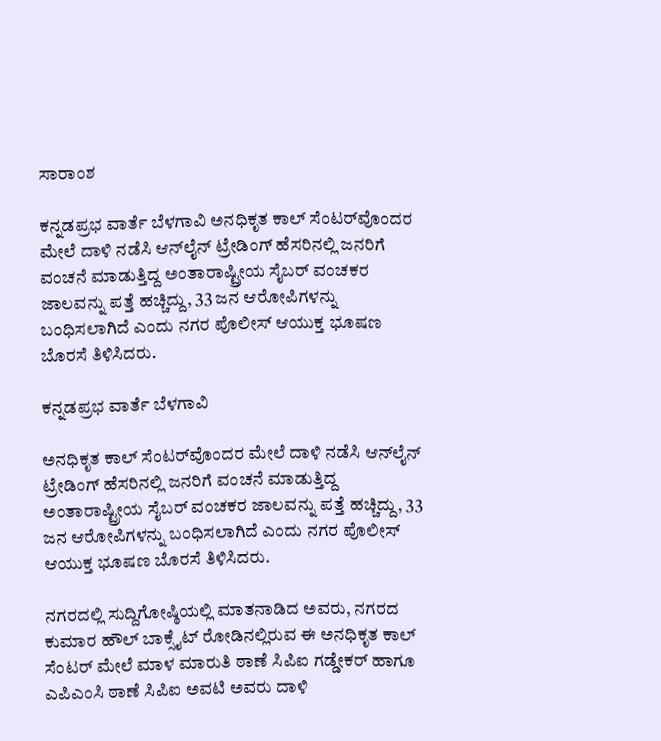ಸಾರಾಂಶ

ಕನ್ನಡಪ್ರಭ ವಾರ್ತೆ ಬೆಳಗಾವಿ ಅನಧಿಕೃತ ಕಾಲ್ ಸೆಂಟರ್‌ವೊಂದರ ಮೇಲೆ ದಾಳಿ ನಡೆಸಿ ಆನ್‌ಲೈನ್ ಟ್ರೇಡಿಂಗ್ ಹೆಸರಿನಲ್ಲಿ ಜನರಿಗೆ ವಂಚನೆ ಮಾಡುತ್ತಿದ್ದ ಅಂತಾರಾಷ್ಟ್ರೀಯ ಸೈಬರ್ ವಂಚಕರ ಜಾಲವನ್ನು ಪತ್ತೆ ಹಚ್ಚಿದ್ದು, 33 ಜನ ಆರೋಪಿಗಳನ್ನು ಬಂಧಿಸಲಾಗಿದೆ ಎಂದು ನಗರ ಪೊಲೀಸ್‌ ಆಯುಕ್ತ ಭೂಷಣ ಬೊರಸೆ ತಿಳಿಸಿದರು.

ಕನ್ನಡಪ್ರಭ ವಾರ್ತೆ ಬೆಳಗಾವಿ

ಅನಧಿಕೃತ ಕಾಲ್ ಸೆಂಟರ್‌ವೊಂದರ ಮೇಲೆ ದಾಳಿ ನಡೆಸಿ ಆನ್‌ಲೈನ್ ಟ್ರೇಡಿಂಗ್ ಹೆಸರಿನಲ್ಲಿ ಜನರಿಗೆ ವಂಚನೆ ಮಾಡುತ್ತಿದ್ದ ಅಂತಾರಾಷ್ಟ್ರೀಯ ಸೈಬರ್ ವಂಚಕರ ಜಾಲವನ್ನು ಪತ್ತೆ ಹಚ್ಚಿದ್ದು, 33 ಜನ ಆರೋಪಿಗಳನ್ನು ಬಂಧಿಸಲಾಗಿದೆ ಎಂದು ನಗರ ಪೊಲೀಸ್‌ ಆಯುಕ್ತ ಭೂಷಣ ಬೊರಸೆ ತಿಳಿಸಿದರು.

ನಗರದಲ್ಲಿ ಸುದ್ದಿಗೋಷ್ಠಿಯಲ್ಲಿ ಮಾತನಾಡಿದ ಅವರು, ನಗರದ ಕುಮಾರ ಹೌಲ್‌ ಬಾಕ್ಸೈಟ್‌ ರೋಡಿನಲ್ಲಿರುವ ಈ ಅನಧಿಕೃತ ಕಾಲ್ ಸೆಂಟರ್‌ ಮೇಲೆ ಮಾಳ ಮಾರುತಿ ಠಾಣೆ ಸಿಪಿಐ ಗಡ್ಡೇಕರ್ ಹಾಗೂ ಎಪಿಎಂಸಿ ಠಾಣೆ ಸಿಪಿಐ ಅವಟಿ ಅವರು ದಾಳಿ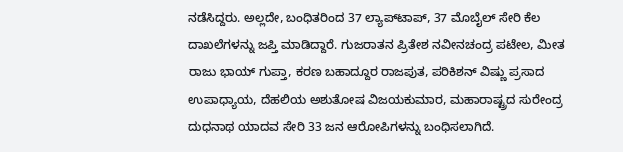ನಡೆಸಿದ್ದರು. ಅಲ್ಲದೇ, ಬಂಧಿತರಿಂದ 37 ಲ್ಯಾಪ್‌ಟಾಪ್, 37 ಮೊಬೈಲ್ ಸೇರಿ ಕೆಲ ದಾಖಲೆಗಳನ್ನು ಜಪ್ತಿ ಮಾಡಿದ್ದಾರೆ. ಗುಜರಾತನ ಪ್ರಿತೇಶ ನವೀನಚಂದ್ರ ಪಟೇಲ, ಮೀತ ರಾಜು ಭಾಯ್‌ ಗುಪ್ತಾ, ಕರಣ ಬಹಾದ್ದೂರ ರಾಜಪುತ, ಪರಿಕಿಶನ್ ವಿಷ್ಣು ಪ್ರಸಾದ ಉಪಾಧ್ಯಾಯ, ದೆಹಲಿಯ ಅಶುತೋಷ ವಿಜಯಕುಮಾರ, ಮಹಾರಾಷ್ಟ್ರದ ಸುರೇಂದ್ರ ದುಧನಾಥ ಯಾದವ ಸೇರಿ 33 ಜನ ಆರೋಪಿಗಳನ್ನು ಬಂಧಿಸಲಾಗಿದೆ.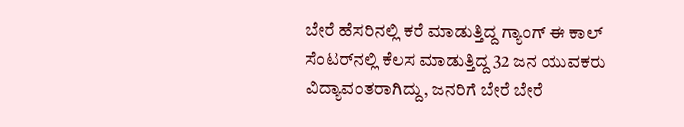ಬೇರೆ ಹೆಸರಿನಲ್ಲಿ ಕರೆ ಮಾಡುತ್ತಿದ್ದ ಗ್ಯಾಂಗ್ ಈ ಕಾಲ್ ಸೆಂಟರ್‌ನಲ್ಲಿ ಕೆಲಸ ಮಾಡುತ್ತಿದ್ದ 32 ಜನ ಯುವಕರು ವಿದ್ಯಾವಂತರಾಗಿದ್ದು, ಜನರಿಗೆ ಬೇರೆ ಬೇರೆ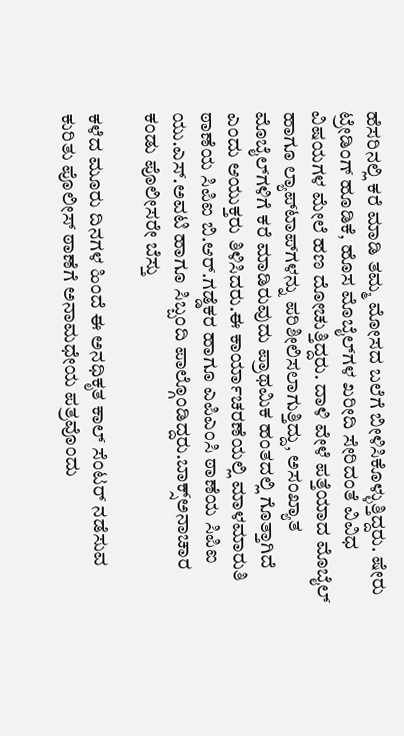ಹೆಸರಿನಲ್ಲಿ ಕರೆ ಮಾಡಿ ತಮ್ಮ ಮೋಸದ ಬಲೆಗೆ ಬೀಳಿಸಿಕೊಳ್ಳುತ್ತಿದ್ದರು. ಷೇರು ಟ್ರೇಡಿಂಗ್ ಹೂಡಿಕೆ, ಹೊಸ ಮೊಬೈಲ್‌ಗಳ ಖರೀದಿ ಸೇರಿದಂತೆ ವಿವಿಧ ವಿಷಯಗಳ ಮೇಲೆ ಹಣ ದೋಚುತ್ತಿದ್ದರು. ದಾಳಿ ವೇಳೆ ಪತ್ತೆಯಾದ ಮೊಬೈಲ್ ಹಾಗೂ ಲ್ಯಾಪ್‌ಟಾಪ್‌ಗಳನ್ನು ಪರಿಶೀಲಿಸಲಾಗುತ್ತಿದ್ದು, ಅಸಂಖ್ಯಾತ ಮೊಬೈಲ್‌ಗಳಿಗೆ ಕರೆ ಮಾಡಿರುವುದು ಪ್ರಾಥಮಿಕ ಹಂತದಲ್ಲಿ ಗೊತ್ತಾಗಿದೆ ಎಂದು ಆಯುಕ್ತರು ತಿಳಿಸಿದರು.ಈ ಕಾರ್ಯಾಚರಣೆಯಲ್ಲಿ ಮಾಳಮಾರುತಿ ಠಾಣೆಯ ಸಿಪಿಐ ಬಿ.ಆರ್‌.ಗಡ್ಡೆಕರ ಹಾಗೂ ಎಪಿಎಂಸಿ ಠಾಣೆಯ ಸಿಪಿಐ ಯು.ಎಸ್‌.ಅವಟಿ ಹಾಗೂ ಸಿಬ್ಬಂದಿ ಪಾಲ್ಗೊಂಡಿದ್ದರು.ಬಾಕ್ಸ್ಅನಾಚಾರ ಕಂಡು ಪೊಲೀಸರೇ ಬೆಸ್ತು

ಕಳೆದ ಮೂರು ದಿನಗಳ ಹಿಂದೆ ಈ ಅನಧಿಕೃತ ಕಾಲ್ ಸೆಂಟರ್‌ ನಡೆಸುವ ಕುರಿತು ಪೊಲೀಸ್‌ ಠಾಣೆಗೆ ಅನಾಮಧೇಯ ಪತ್ರವೊಂದು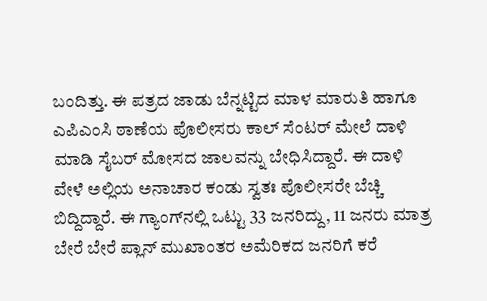ಬಂದಿತ್ತು. ಈ ಪತ್ರದ ಜಾಡು ಬೆನ್ನಟ್ಟಿದ ಮಾಳ ಮಾರುತಿ ಹಾಗೂ ಎಪಿಎಂಸಿ ಠಾಣೆಯ ಪೊಲೀಸರು ಕಾಲ್ ಸೆಂಟರ್‌ ಮೇಲೆ ದಾಳಿ ಮಾಡಿ ಸೈಬರ್ ಮೋಸದ ಜಾಲವನ್ನು ಬೇಧಿಸಿದ್ದಾರೆ. ಈ ದಾಳಿ ವೇಳೆ ಅಲ್ಲಿಯ ಅನಾಚಾರ ಕಂಡು ಸ್ವತಃ ಪೊಲೀಸರೇ ಬೆಚ್ಚಿ ಬಿದ್ದಿದ್ದಾರೆ. ಈ‌ ಗ್ಯಾಂಗ್‌ನಲ್ಲಿ ಒಟ್ಟು 33 ಜನರಿದ್ದು, 11 ಜನರು ಮಾತ್ರ ಬೇರೆ ಬೇರೆ ಪ್ಲಾನ್ ಮುಖಾಂತರ ಅಮೆರಿಕದ ಜನರಿಗೆ ಕರೆ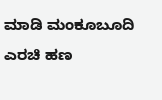ಮಾಡಿ ಮಂಕೂಬೂದಿ ಎರಚಿ ಹಣ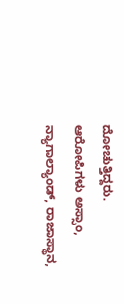ದೋಚುತ್ತಿದ್ದರು. ಆರೋಪಿಗಳು ಅಸ್ಸಾಂ, ನ್ಯಾಗಾಲ್ಯಾಂಡ್, ರಾಜಾಸ್ಥಾನ,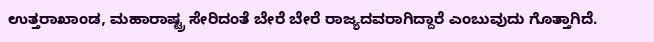ಉತ್ತರಾಖಾಂಡ, ಮಹಾರಾಷ್ಟ್ರ ಸೇರಿದಂತೆ ಬೇರೆ ಬೇರೆ ರಾಜ್ಯದವರಾಗಿದ್ದಾರೆ ಎಂಬುವುದು ಗೊತ್ತಾಗಿದೆ.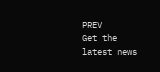PREV
Get the latest news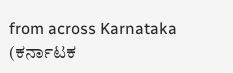from across Karnataka (ಕರ್ನಾಟಕ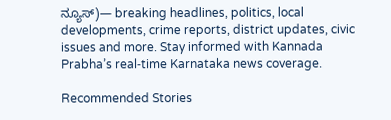ನ್ಯೂಸ್)— breaking headlines, politics, local developments, crime reports, district updates, civic issues and more. Stay informed with Kannada Prabha’s real‑time Karnataka news coverage.

Recommended Stories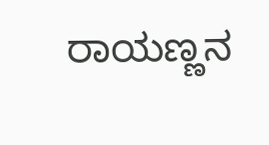ರಾಯಣ್ಣನ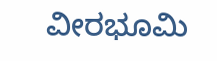ವೀರಭೂಮಿ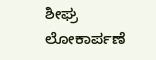ಶೀಘ್ರ ಲೋಕಾರ್ಪಣೆ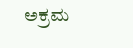ಅಕ್ರಮ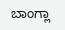ಬಾಂಗ್ಲಾ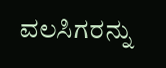ವಲಸಿಗರನ್ನು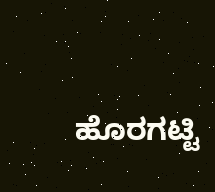ಹೊರಗಟ್ಟಿ